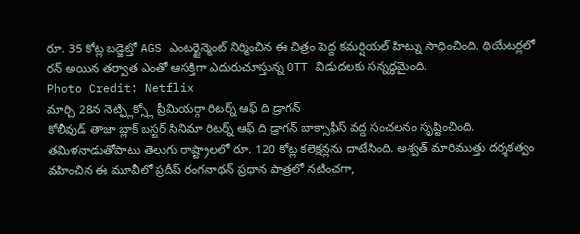రూ. 35 కోట్ల బడ్జెట్తో AGS ఎంటర్టైన్మెంట్ నిర్మించిన ఈ చిత్రం పెద్ద కమర్షియల్ హిట్ను సాధించింది. థియేటర్లలో రన్ అయిన తర్వాత ఎంతో ఆసక్తిగా ఎదురుచూస్తున్న OTT విడుదలకు సన్నద్ధమైంది.
Photo Credit: Netflix
మార్చి 28న నెట్ఫ్లిక్స్లో ప్రీమియర్గా రిటర్న్ ఆఫ్ ది డ్రాగన్
కోలీవుడ్ తాజా బ్లాక్ బస్టర్ సినిమా రిటర్న్ ఆఫ్ ది డ్రాగన్ బాక్సాఫీస్ వద్ద సంచలనం సృష్టించింది. తమిళనాడుతోపాటు తెలుగు రాష్ట్రాలలో రూ. 120 కోట్ల కలెక్షన్లను దాటేసింది. అశ్వత్ మారిముత్తు దర్శకత్వం వహించిన ఈ మూవీలో ప్రదీప్ రంగనాథన్ ప్రధాన పాత్రలో నటించగా,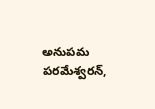అనుపమ పరమేశ్వరన్,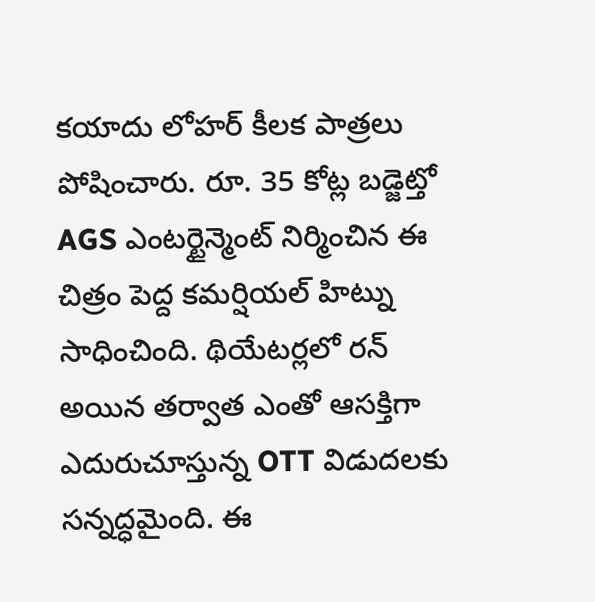కయాదు లోహర్ కీలక పాత్రలు పోషించారు. రూ. 35 కోట్ల బడ్జెట్తో AGS ఎంటర్టైన్మెంట్ నిర్మించిన ఈ చిత్రం పెద్ద కమర్షియల్ హిట్ను సాధించింది. థియేటర్లలో రన్ అయిన తర్వాత ఎంతో ఆసక్తిగా ఎదురుచూస్తున్న OTT విడుదలకు సన్నద్ధమైంది. ఈ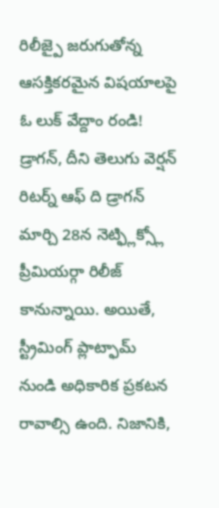రిలీజ్పై జరుగుతోన్న ఆసక్తికరమైన విషయాలపై ఓ లుక్ వేద్దాం రండి!
డ్రాగన్, దీని తెలుగు వెర్షన్ రిటర్న్ ఆఫ్ ది డ్రాగన్ మార్చి 28న నెట్ఫ్లిక్స్లో ప్రీమియర్గా రిలీజ్ కానున్నాయి. అయితే, స్ట్రీమింగ్ ప్లాట్ఫామ్ నుండి అధికారిక ప్రకటన రావాల్సి ఉంది. నిజానికి,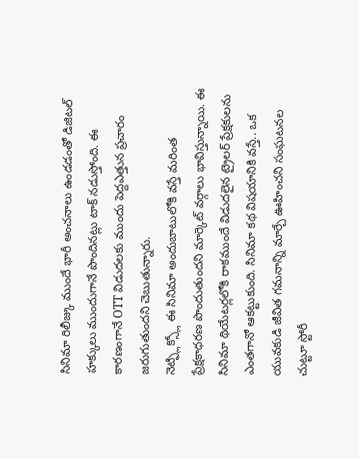సినిమా రిలీజ్కు ముందే భారీ అంచనాలు ఉండడంతో డిజిటల్ హక్కులు ముందుగానే పొందినట్లు టాక్ నడుస్తోంది. ఈ కారణంగానే OTT విడుదలకు ముందు పెద్దఎత్తున ప్రచారం జరుగుతుందని చెబుతున్నారు.
నెట్ఫ్లిక్స్లో ఈ సినిమా అందుబాటులోకి వస్తే మరింత ప్రేక్షకాధరణ పొందుతుందని మార్కెట్ వర్గాలు భావిస్తున్నాయి. ఈ సినిమా థియేటర్లలోకి రాకముందే విడుదలైన ట్రైలర్ ప్రేక్షకులను ఎంతగానో ఆకట్టుకుంది. సినిమా కథ విషయానికి వస్తే.. ఒక యువకుడి జీవిత గమనాన్ని మార్చే ఊహించని సంఘటనల చుట్టూ స్టోరీ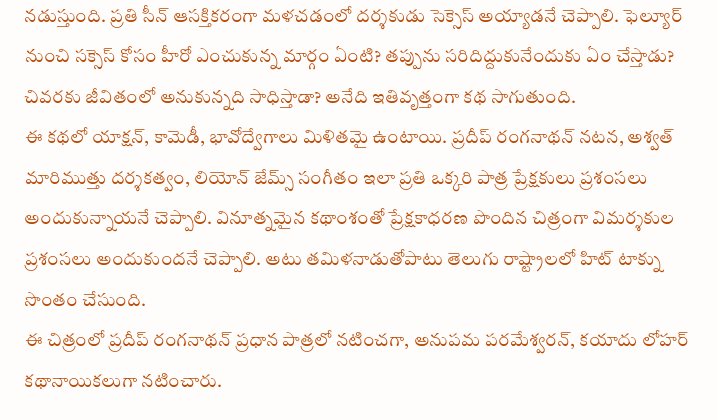నడుస్తుంది. ప్రతి సీన్ ఆసక్తికరంగా మళచడంలో దర్శకుడు సెక్సెస్ అయ్యాడనే చెప్పాలి. ఫెల్యూర్ నుంచి సక్సెస్ కోసం హీరో ఎంచుకున్న మార్గం ఏంటి? తప్పును సరిదిద్దుకునేందుకు ఏం చేస్తాడు? చివరకు జీవితంలో అనుకున్నది సాధిస్తాడా? అనేది ఇతివృత్తంగా కథ సాగుతుంది.
ఈ కథలో యాక్షన్, కామెడీ, భావోద్వేగాలు మిళితమై ఉంటాయి. ప్రదీప్ రంగనాథన్ నటన, అశ్వత్ మారిముత్తు దర్శకత్వం, లియోన్ జేమ్స్ సంగీతం ఇలా ప్రతి ఒక్కరి పాత్ర ప్రేక్షకులు ప్రశంసలు అందుకున్నాయనే చెప్పాలి. వినూత్నమైన కథాంశంతో ప్రేక్షకాధరణ పొందిన చిత్రంగా విమర్శకుల ప్రశంసలు అందుకుందనే చెప్పాలి. అటు తమిళనాడుతోపాటు తెలుగు రాష్ట్రాలలో హిట్ టాక్ను సొంతం చేసుంది.
ఈ చిత్రంలో ప్రదీప్ రంగనాథన్ ప్రధాన పాత్రలో నటించగా, అనుపమ పరమేశ్వరన్, కయాదు లోహర్ కథానాయికలుగా నటించారు.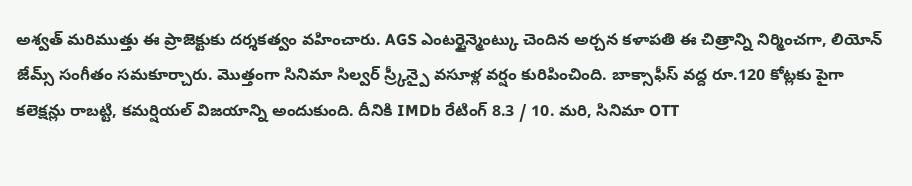అశ్వత్ మరిముత్తు ఈ ప్రాజెక్టుకు దర్శకత్వం వహించారు. AGS ఎంటర్టైన్మెంట్కు చెందిన అర్చన కళాపతి ఈ చిత్రాన్ని నిర్మించగా, లియోన్ జేమ్స్ సంగీతం సమకూర్చారు. మొత్తంగా సినిమా సిల్వర్ స్ర్కీన్పై వసూళ్ల వర్షం కురిపించింది. బాక్సాఫీస్ వద్ద రూ.120 కోట్లకు పైగా కలెక్షన్లు రాబట్టి, కమర్షియల్ విజయాన్ని అందుకుంది. దీనికి IMDb రేటింగ్ 8.3 / 10. మరి, సినిమా OTT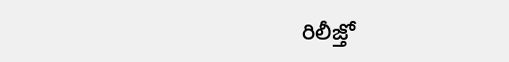రిలీజ్తో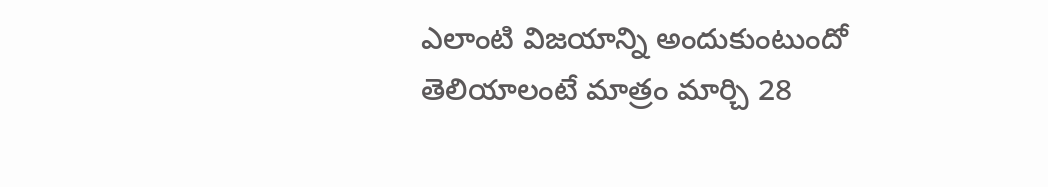ఎలాంటి విజయాన్ని అందుకుంటుందో తెలియాలంటే మాత్రం మార్చి 28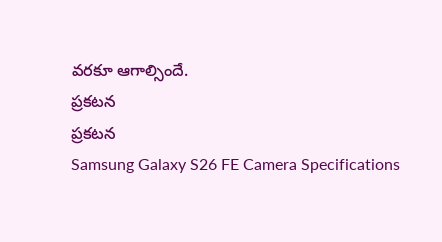వరకూ ఆగాల్సిందే.
ప్రకటన
ప్రకటన
Samsung Galaxy S26 FE Camera Specifications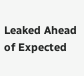Leaked Ahead of Expected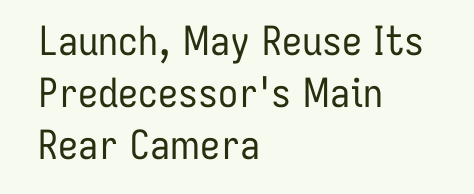Launch, May Reuse Its Predecessor's Main Rear Camera